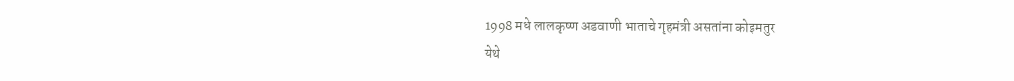1998 मधे लालकृष्ण अडवाणी भाताचे गृहमंत्री असतांना कोइमतुर
येथे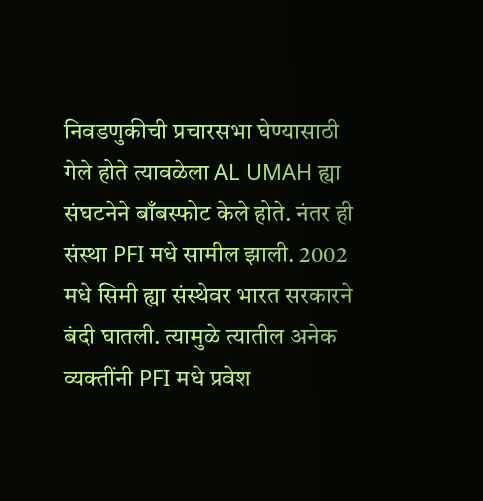निवडणुकीची प्रचारसभा घेण्यासाठी गेले होते त्यावळेला AL UMAH ह्या
संघटनेने बाँबस्फोट केले होते. नंतर ही संस्था PFI मधे सामील झाली. 2002
मधे सिमी ह्या संस्थेवर भारत सरकारने बंदी घातली. त्यामुळे त्यातील अनेक
व्यक्तींनी PFI मधे प्रवेश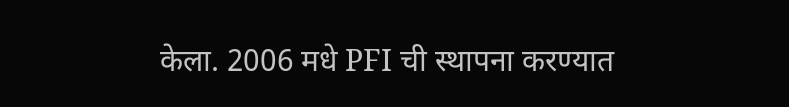केला. 2006 मधे PFI ची स्थापना करण्यात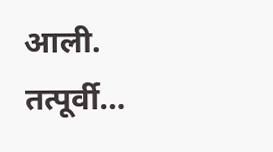आली.
तत्पूर्वी…